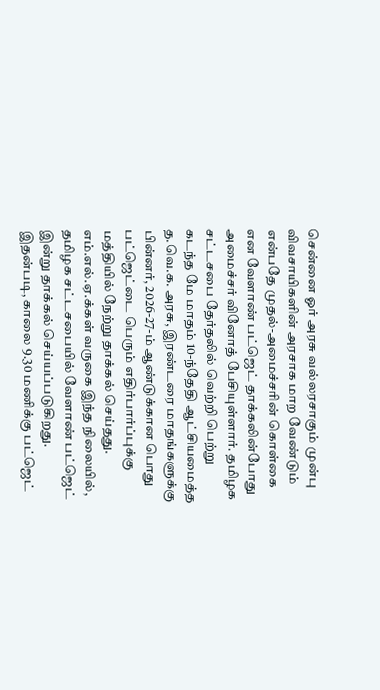சென்னை ஓர் அரசு வல்லரசாகும் முன்பு விவசாயிகளின் அரசாக மாற வேண்டும் என்பதே முதல்-அமைச்சரின் கொள்கை என வேளாண் பட்ஜெட் தாக்கலின்போது அமைச்சர் வினோத் பேசியுள்ளார். தமிழக சட்டசபை தேர்தலில் வெற்றி பெற்று கடந்த மே மாதம் 10-ந்தேதி ஆட்சியமைத்த த.வெ.க. அரசு, இரண்டரை மாதங்களுக்கு பின்னர், 2026-27-ம் ஆண்டுக்கான பொது பட்ஜெட்டை பெரும் எதிர்பார்ப்புக்கு மத்தியில் நேற்று தாக்கல் செய்தது. எம்.எல்.ஏ.க்கள் வருகை இந்த நிலையில், தமிழக சட்டசபையில் வேளாண் பட்ஜெட் இன்று தாக்கல் செய்யப்படுகிறது. இதன்படி, காலை 9.30 மணிக்கு பட்ஜெட்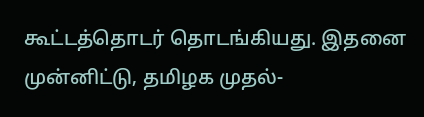கூட்டத்தொடர் தொடங்கியது. இதனை முன்னிட்டு, தமிழக முதல்-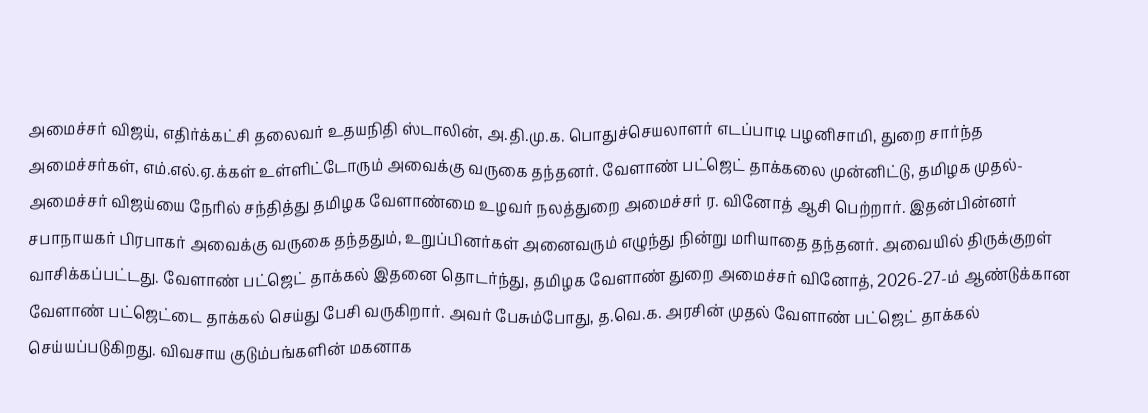அமைச்சர் விஜய், எதிர்க்கட்சி தலைவர் உதயநிதி ஸ்டாலின், அ.தி.மு.க. பொதுச்செயலாளர் எடப்பாடி பழனிசாமி, துறை சார்ந்த அமைச்சர்கள், எம்.எல்.ஏ.க்கள் உள்ளிட்டோரும் அவைக்கு வருகை தந்தனர். வேளாண் பட்ஜெட் தாக்கலை முன்னிட்டு, தமிழக முதல்-அமைச்சர் விஜய்யை நேரில் சந்தித்து தமிழக வேளாண்மை உழவர் நலத்துறை அமைச்சர் ர. வினோத் ஆசி பெற்றார். இதன்பின்னர் சபாநாயகர் பிரபாகர் அவைக்கு வருகை தந்ததும், உறுப்பினர்கள் அனைவரும் எழுந்து நின்று மரியாதை தந்தனர். அவையில் திருக்குறள் வாசிக்கப்பட்டது. வேளாண் பட்ஜெட் தாக்கல் இதனை தொடர்ந்து, தமிழக வேளாண் துறை அமைச்சர் வினோத், 2026-27-ம் ஆண்டுக்கான வேளாண் பட்ஜெட்டை தாக்கல் செய்து பேசி வருகிறார். அவர் பேசும்போது, த.வெ.க. அரசின் முதல் வேளாண் பட்ஜெட் தாக்கல் செய்யப்படுகிறது. விவசாய குடும்பங்களின் மகனாக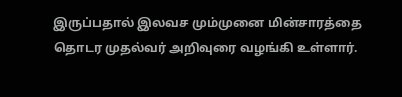இருப்பதால் இலவச மும்முனை மின்சாரத்தை தொடர முதல்வர் அறிவுரை வழங்கி உள்ளார்.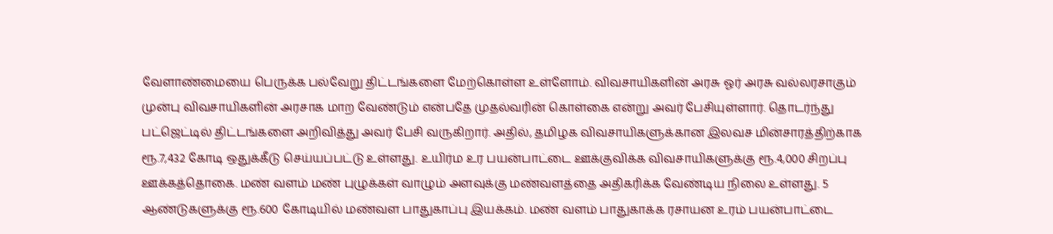வேளாண்மையை பெருக்க பல்வேறு திட்டங்களை மேற்கொள்ள உள்ளோம். விவசாயிகளின் அரசு ஓர் அரசு வல்லரசாகும் முன்பு விவசாயிகளின் அரசாக மாற வேண்டும் என்பதே முதல்வரின் கொள்கை என்று அவர் பேசியுள்ளார். தொடர்ந்து பட்ஜெட்டில் திட்டங்களை அறிவித்து அவர் பேசி வருகிறார். அதில், தமிழக விவசாயிகளுக்கான இலவச மின்சாரத்திற்காக ரூ.7,432 கோடி ஒதுக்கீடு செய்யப்பட்டு உள்ளது. உயிர்ம உர பயன்பாட்டை ஊக்குவிக்க விவசாயிகளுக்கு ரூ.4,000 சிறப்பு ஊக்கத்தொகை. மண் வளம் மண் புழுக்கள் வாழும் அளவுக்கு மண்வளத்தை அதிகரிக்க வேண்டிய நிலை உள்ளது. 5 ஆண்டுகளுக்கு ரூ.600 கோடியில் மண்வள பாதுகாப்பு இயக்கம். மண் வளம் பாதுகாக்க ரசாயன உரம் பயன்பாட்டை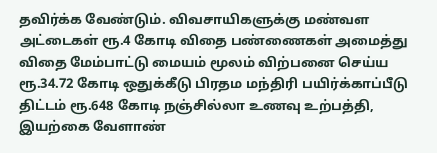தவிர்க்க வேண்டும். விவசாயிகளுக்கு மண்வள அட்டைகள் ரூ.4 கோடி விதை பண்ணைகள் அமைத்து விதை மேம்பாட்டு மையம் மூலம் விற்பனை செய்ய ரூ.34.72 கோடி ஒதுக்கீடு பிரதம மந்திரி பயிர்க்காப்பீடு திட்டம் ரூ.648 கோடி நஞ்சில்லா உணவு உற்பத்தி, இயற்கை வேளாண்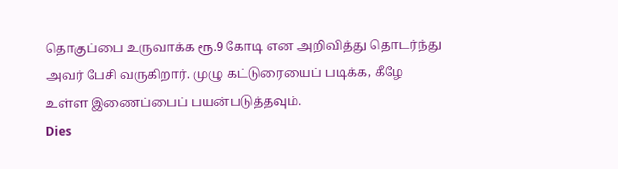தொகுப்பை உருவாக்க ரூ.9 கோடி என அறிவித்து தொடர்ந்து அவர் பேசி வருகிறார். முழு கட்டுரையைப் படிக்க, கீழே உள்ள இணைப்பைப் பயன்படுத்தவும்.
Dies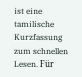ist eine tamilische Kurzfassung zum schnellen Lesen. Für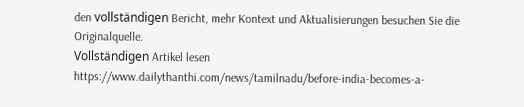den vollständigen Bericht, mehr Kontext und Aktualisierungen besuchen Sie die Originalquelle.
Vollständigen Artikel lesen
https://www.dailythanthi.com/news/tamilnadu/before-india-becomes-a-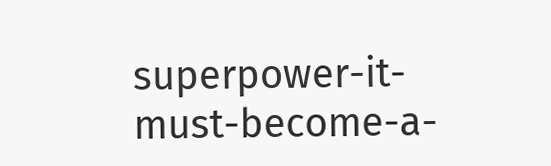superpower-it-must-become-a-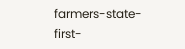farmers-state-first-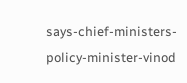says-chief-ministers-policy-minister-vinod